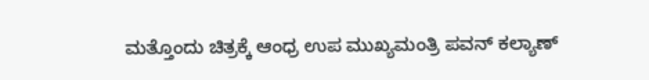ಮತ್ತೊಂದು ಚಿತ್ರಕ್ಕೆ ಆಂಧ್ರ ಉಪ ಮುಖ್ಯಮಂತ್ರಿ ಪವನ್ ಕಲ್ಯಾಣ್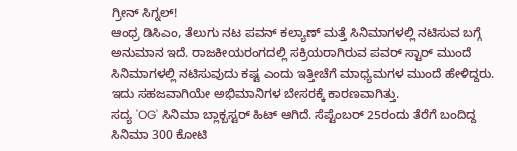ಗ್ರೀನ್ ಸಿಗ್ನಲ್!
ಆಂಧ್ರ ಡಿಸಿಎಂ, ತೆಲುಗು ನಟ ಪವನ್ ಕಲ್ಯಾಣ್ ಮತ್ತೆ ಸಿನಿಮಾಗಳಲ್ಲಿ ನಟಿಸುವ ಬಗ್ಗೆ ಅನುಮಾನ ಇದೆ. ರಾಜಕೀಯರಂಗದಲ್ಲಿ ಸಕ್ರಿಯರಾಗಿರುವ ಪವರ್ ಸ್ಟಾರ್ ಮುಂದೆ ಸಿನಿಮಾಗಳಲ್ಲಿ ನಟಿಸುವುದು ಕಷ್ಟ ಎಂದು ಇತ್ತೀಚೆಗೆ ಮಾಧ್ಯಮಗಳ ಮುಂದೆ ಹೇಳಿದ್ದರು. ಇದು ಸಹಜವಾಗಿಯೇ ಅಭಿಮಾನಿಗಳ ಬೇಸರಕ್ಕೆ ಕಾರಣವಾಗಿತ್ತು.
ಸದ್ಯ 'OG' ಸಿನಿಮಾ ಬ್ಲಾಕ್ಬಸ್ಟರ್ ಹಿಟ್ ಆಗಿದೆ. ಸೆಪ್ಟೆಂಬರ್ 25ರಂದು ತೆರೆಗೆ ಬಂದಿದ್ದ ಸಿನಿಮಾ 300 ಕೋಟಿ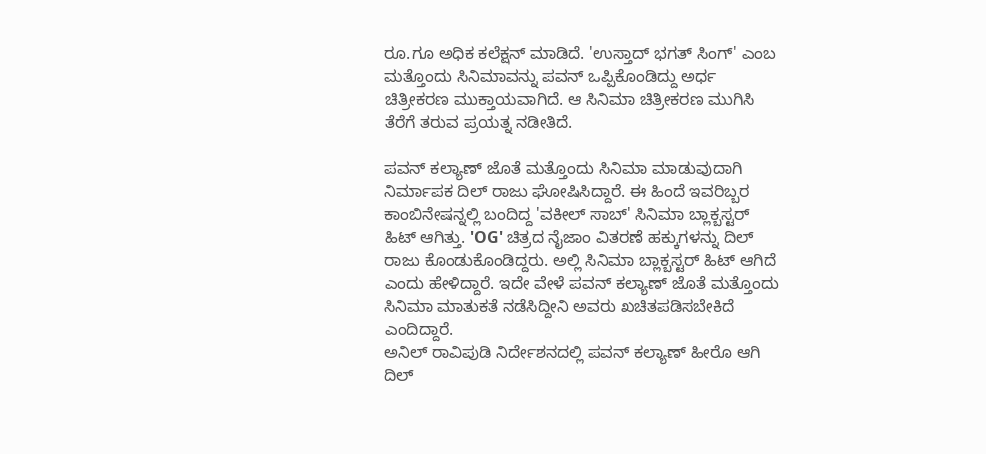ರೂ.ಗೂ ಅಧಿಕ ಕಲೆಕ್ಷನ್ ಮಾಡಿದೆ. 'ಉಸ್ತಾದ್ ಭಗತ್ ಸಿಂಗ್' ಎಂಬ ಮತ್ತೊಂದು ಸಿನಿಮಾವನ್ನು ಪವನ್ ಒಪ್ಪಿಕೊಂಡಿದ್ದು ಅರ್ಧ ಚಿತ್ರೀಕರಣ ಮುಕ್ತಾಯವಾಗಿದೆ. ಆ ಸಿನಿಮಾ ಚಿತ್ರೀಕರಣ ಮುಗಿಸಿ ತೆರೆಗೆ ತರುವ ಪ್ರಯತ್ನ ನಡೀತಿದೆ.

ಪವನ್ ಕಲ್ಯಾಣ್ ಜೊತೆ ಮತ್ತೊಂದು ಸಿನಿಮಾ ಮಾಡುವುದಾಗಿ ನಿರ್ಮಾಪಕ ದಿಲ್ ರಾಜು ಘೋಷಿಸಿದ್ದಾರೆ. ಈ ಹಿಂದೆ ಇವರಿಬ್ಬರ ಕಾಂಬಿನೇಷನ್ನಲ್ಲಿ ಬಂದಿದ್ದ 'ವಕೀಲ್ ಸಾಬ್' ಸಿನಿಮಾ ಬ್ಲಾಕ್ಬಸ್ಟರ್ ಹಿಟ್ ಆಗಿತ್ತು. 'OG' ಚಿತ್ರದ ನೈಜಾಂ ವಿತರಣೆ ಹಕ್ಕುಗಳನ್ನು ದಿಲ್ ರಾಜು ಕೊಂಡುಕೊಂಡಿದ್ದರು. ಅಲ್ಲಿ ಸಿನಿಮಾ ಬ್ಲಾಕ್ಬಸ್ಟರ್ ಹಿಟ್ ಆಗಿದೆ ಎಂದು ಹೇಳಿದ್ದಾರೆ. ಇದೇ ವೇಳೆ ಪವನ್ ಕಲ್ಯಾಣ್ ಜೊತೆ ಮತ್ತೊಂದು ಸಿನಿಮಾ ಮಾತುಕತೆ ನಡೆಸಿದ್ದೀನಿ ಅವರು ಖಚಿತಪಡಿಸಬೇಕಿದೆ ಎಂದಿದ್ದಾರೆ.
ಅನಿಲ್ ರಾವಿಪುಡಿ ನಿರ್ದೇಶನದಲ್ಲಿ ಪವನ್ ಕಲ್ಯಾಣ್ ಹೀರೊ ಆಗಿ ದಿಲ್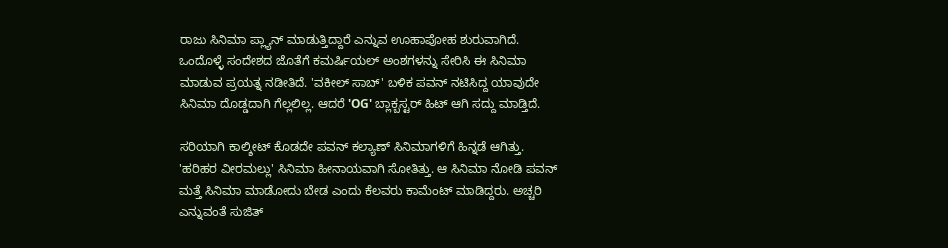ರಾಜು ಸಿನಿಮಾ ಪ್ಲ್ಯಾನ್ ಮಾಡುತ್ತಿದ್ದಾರೆ ಎನ್ನುವ ಊಹಾಪೋಹ ಶುರುವಾಗಿದೆ. ಒಂದೊಳ್ಳೆ ಸಂದೇಶದ ಜೊತೆಗೆ ಕಮರ್ಷಿಯಲ್ ಅಂಶಗಳನ್ನು ಸೇರಿಸಿ ಈ ಸಿನಿಮಾ ಮಾಡುವ ಪ್ರಯತ್ನ ನಡೀತಿದೆ. 'ವಕೀಲ್ ಸಾಬ್' ಬಳಿಕ ಪವನ್ ನಟಿಸಿದ್ದ ಯಾವುದೇ ಸಿನಿಮಾ ದೊಡ್ಡದಾಗಿ ಗೆಲ್ಲಲಿಲ್ಲ. ಆದರೆ 'OG' ಬ್ಲಾಕ್ಬಸ್ಟರ್ ಹಿಟ್ ಆಗಿ ಸದ್ದು ಮಾಡ್ತಿದೆ.

ಸರಿಯಾಗಿ ಕಾಲ್ಶೀಟ್ ಕೊಡದೇ ಪವನ್ ಕಲ್ಯಾಣ್ ಸಿನಿಮಾಗಳಿಗೆ ಹಿನ್ನಡೆ ಆಗಿತ್ತು. 'ಹರಿಹರ ವೀರಮಲ್ಲು' ಸಿನಿಮಾ ಹೀನಾಯವಾಗಿ ಸೋತಿತ್ತು. ಆ ಸಿನಿಮಾ ನೋಡಿ ಪವನ್ ಮತ್ತೆ ಸಿನಿಮಾ ಮಾಡೋದು ಬೇಡ ಎಂದು ಕೆಲವರು ಕಾಮೆಂಟ್ ಮಾಡಿದ್ದರು. ಅಚ್ಚರಿ ಎನ್ನುವಂತೆ ಸುಜಿತ್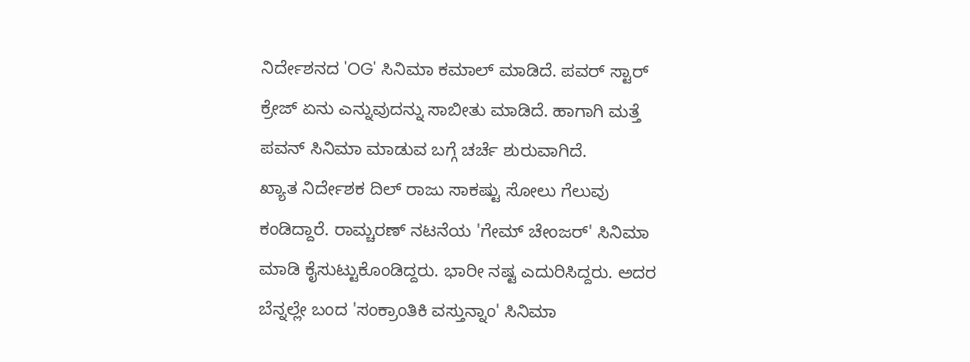ನಿರ್ದೇಶನದ 'OG' ಸಿನಿಮಾ ಕಮಾಲ್ ಮಾಡಿದೆ. ಪವರ್ ಸ್ಟಾರ್ ಕ್ರೇಜ್ ಏನು ಎನ್ನುವುದನ್ನು ಸಾಬೀತು ಮಾಡಿದೆ. ಹಾಗಾಗಿ ಮತ್ತೆ ಪವನ್ ಸಿನಿಮಾ ಮಾಡುವ ಬಗ್ಗೆ ಚರ್ಚೆ ಶುರುವಾಗಿದೆ.
ಖ್ಯಾತ ನಿರ್ದೇಶಕ ದಿಲ್ ರಾಜು ಸಾಕಷ್ಟು ಸೋಲು ಗೆಲುವು ಕಂಡಿದ್ದಾರೆ. ರಾಮ್ಚರಣ್ ನಟನೆಯ 'ಗೇಮ್ ಚೇಂಜರ್' ಸಿನಿಮಾ ಮಾಡಿ ಕೈಸುಟ್ಟುಕೊಂಡಿದ್ದರು. ಭಾರೀ ನಷ್ಟ ಎದುರಿಸಿದ್ದರು. ಅದರ ಬೆನ್ನಲ್ಲೇ ಬಂದ 'ಸಂಕ್ರಾಂತಿಕಿ ವಸ್ತುನ್ನಾಂ' ಸಿನಿಮಾ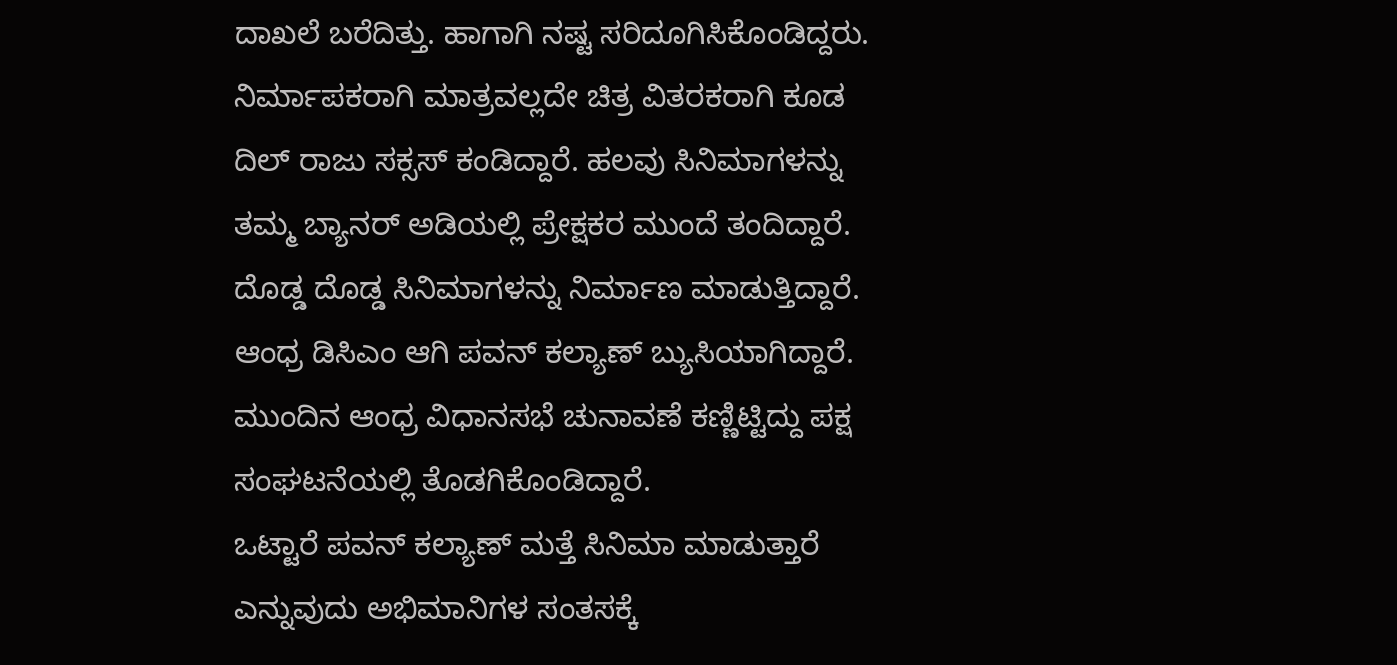ದಾಖಲೆ ಬರೆದಿತ್ತು. ಹಾಗಾಗಿ ನಷ್ಟ ಸರಿದೂಗಿಸಿಕೊಂಡಿದ್ದರು.
ನಿರ್ಮಾಪಕರಾಗಿ ಮಾತ್ರವಲ್ಲದೇ ಚಿತ್ರ ವಿತರಕರಾಗಿ ಕೂಡ ದಿಲ್ ರಾಜು ಸಕ್ಸಸ್ ಕಂಡಿದ್ದಾರೆ. ಹಲವು ಸಿನಿಮಾಗಳನ್ನು ತಮ್ಮ ಬ್ಯಾನರ್ ಅಡಿಯಲ್ಲಿ ಪ್ರೇಕ್ಷಕರ ಮುಂದೆ ತಂದಿದ್ದಾರೆ. ದೊಡ್ಡ ದೊಡ್ಡ ಸಿನಿಮಾಗಳನ್ನು ನಿರ್ಮಾಣ ಮಾಡುತ್ತಿದ್ದಾರೆ. ಆಂಧ್ರ ಡಿಸಿಎಂ ಆಗಿ ಪವನ್ ಕಲ್ಯಾಣ್ ಬ್ಯುಸಿಯಾಗಿದ್ದಾರೆ. ಮುಂದಿನ ಆಂಧ್ರ ವಿಧಾನಸಭೆ ಚುನಾವಣೆ ಕಣ್ಣಿಟ್ಟಿದ್ದು ಪಕ್ಷ ಸಂಘಟನೆಯಲ್ಲಿ ತೊಡಗಿಕೊಂಡಿದ್ದಾರೆ.
ಒಟ್ಟಾರೆ ಪವನ್ ಕಲ್ಯಾಣ್ ಮತ್ತೆ ಸಿನಿಮಾ ಮಾಡುತ್ತಾರೆ ಎನ್ನುವುದು ಅಭಿಮಾನಿಗಳ ಸಂತಸಕ್ಕೆ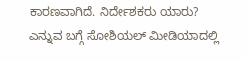ಕಾರಣವಾಗಿದೆ. ನಿರ್ದೇಶಕರು ಯಾರು? ಎನ್ನುವ ಬಗ್ಗೆ ಸೋಶಿಯಲ್ ಮೀಡಿಯಾದಲ್ಲಿ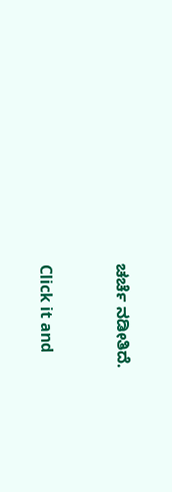ಚರ್ಚೆ ನಡೀತಿದೆ.


Click it and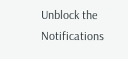Unblock the Notifications